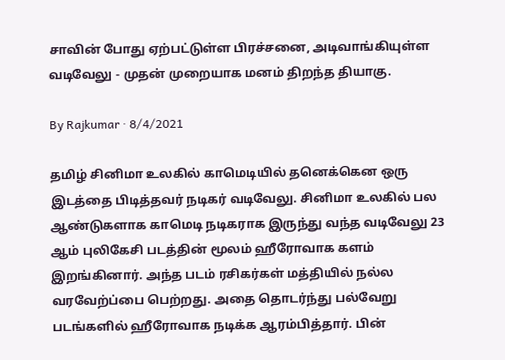சாவின் போது ஏற்பட்டுள்ள பிரச்சனை, அடிவாங்கியுள்ள வடிவேலு - முதன் முறையாக மனம் திறந்த தியாகு.

By Rajkumar · 8/4/2021

தமிழ் சினிமா உலகில் காமெடியில் தனெக்கென ஒரு இடத்தை பிடித்தவர் நடிகர் வடிவேலு. சினிமா உலகில் பல ஆண்டுகளாக காமெடி நடிகராக இருந்து வந்த வடிவேலு 23 ஆம் புலிகேசி படத்தின் மூலம் ஹீரோவாக களம் இறங்கினார். அந்த படம் ரசிகர்கள் மத்தியில் நல்ல வரவேற்ப்பை பெற்றது. அதை தொடர்ந்து பல்வேறு படங்களில் ஹீரோவாக நடிக்க ஆரம்பித்தார். பின்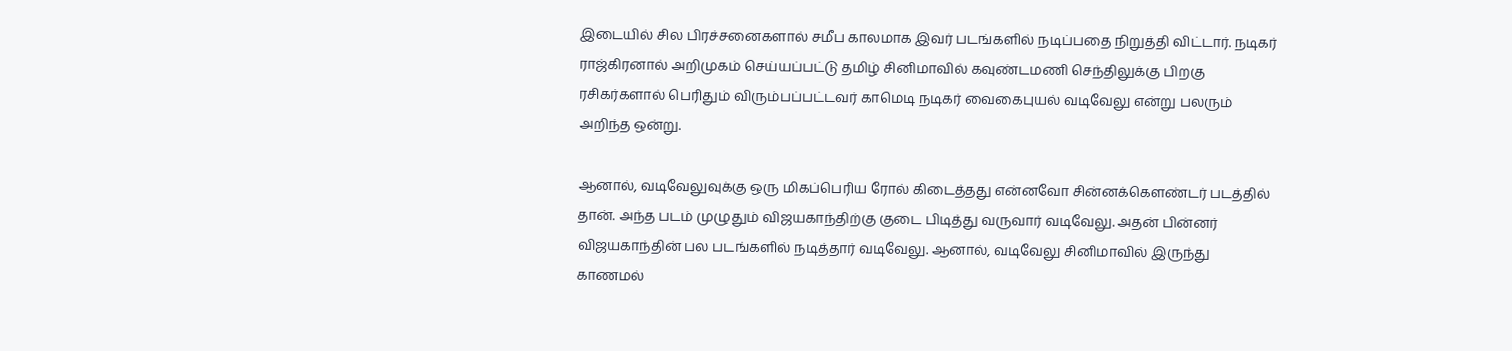இடையில் சில பிரச்சனைகளால் சமீப காலமாக இவர் படங்களில் நடிப்பதை நிறுத்தி விட்டார். நடிகர் ராஜ்கிரனால் அறிமுகம் செய்யப்பட்டு தமிழ் சினிமாவில் கவுண்டமணி செந்திலுக்கு பிறகு ரசிகர்களால் பெரிதும் விரும்பப்பட்டவர் காமெடி நடிகர் வைகைபுயல் வடிவேலு என்று பலரும் அறிந்த ஒன்று.

ஆனால், வடிவேலுவுக்கு ஒரு மிகப்பெரிய ரோல் கிடைத்தது என்னவோ சின்னக்கௌண்டர் படத்தில் தான். அந்த படம் முழுதும் விஜயகாந்திற்கு குடை பிடித்து வருவார் வடிவேலு. அதன் பின்னர் விஜயகாந்தின் பல படங்களில் நடித்தார் வடிவேலு. ஆனால், வடிவேலு சினிமாவில் இருந்து காணமல்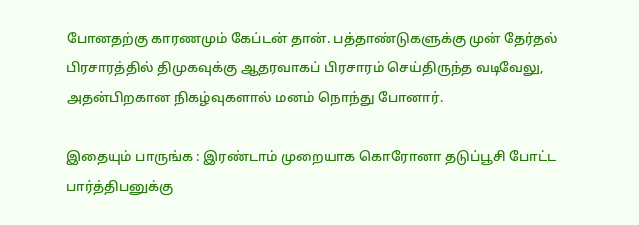போனதற்கு காரணமும் கேப்டன் தான். பத்தாண்டுகளுக்கு முன் தேர்தல் பிரசாரத்தில் திமுகவுக்கு ஆதரவாகப் பிரசாரம் செய்திருந்த வடிவேலு, அதன்பிறகான நிகழ்வுகளால் மனம் நொந்து போனார்.

இதையும் பாருங்க : இரண்டாம் முறையாக கொரோனா தடுப்பூசி போட்ட பார்த்திபனுக்கு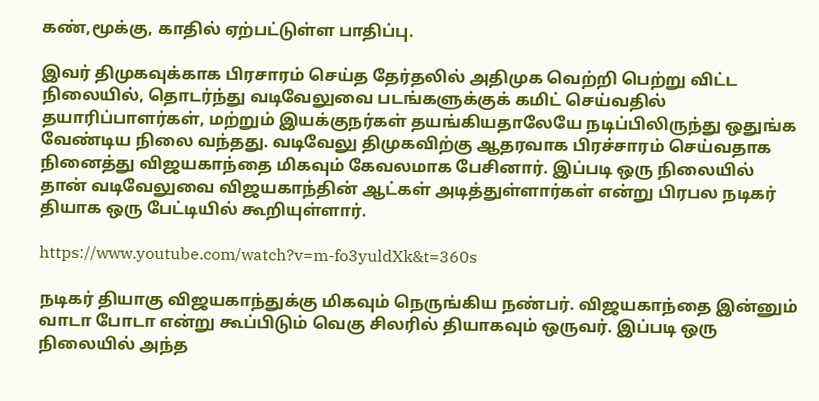கண்,மூக்கு, காதில் ஏற்பட்டுள்ள பாதிப்பு.

இவர் திமுகவுக்காக பிரசாரம் செய்த தேர்தலில் அதிமுக வெற்றி பெற்று விட்ட நிலையில், தொடர்ந்து வடிவேலுவை படங்களுக்குக் கமிட் செய்வதில் தயாரிப்பாளர்கள், மற்றும் இயக்குநர்கள் தயங்கியதாலேயே நடிப்பிலிருந்து ஒதுங்க வேண்டிய நிலை வந்தது. வடிவேலு திமுகவிற்கு ஆதரவாக பிரச்சாரம் செய்வதாக நினைத்து விஜயகாந்தை மிகவும் கேவலமாக பேசினார். இப்படி ஒரு நிலையில் தான் வடிவேலுவை விஜயகாந்தின் ஆட்கள் அடித்துள்ளார்கள் என்று பிரபல நடிகர் தியாக ஒரு பேட்டியில் கூறியுள்ளார்.

https://www.youtube.com/watch?v=m-fo3yuldXk&t=360s

நடிகர் தியாகு விஜயகாந்துக்கு மிகவும் நெருங்கிய நண்பர். விஜயகாந்தை இன்னும் வாடா போடா என்று கூப்பிடும் வெகு சிலரில் தியாகவும் ஒருவர். இப்படி ஒரு நிலையில் அந்த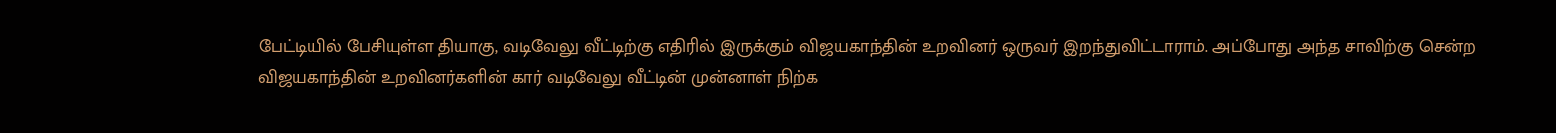பேட்டியில் பேசியுள்ள தியாகு, வடிவேலு வீட்டிற்கு எதிரில் இருக்கும் விஜயகாந்தின் உறவினர் ஒருவர் இறந்துவிட்டாராம். அப்போது அந்த சாவிற்கு சென்ற விஜயகாந்தின் உறவினர்களின் கார் வடிவேலு வீட்டின் முன்னாள் நிற்க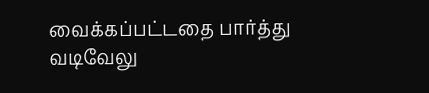வைக்கப்பட்டதை பார்த்து வடிவேலு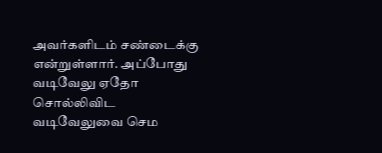அவர்களிடம் சண்டைக்கு என்றுள்ளார். அப்போது வடிவேலு ஏதோ சொல்லிவிட வடிவேலுவை செம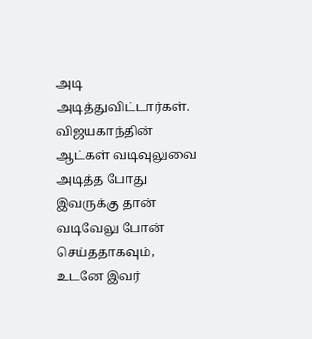அடி அடித்துவிட்டார்கள். விஜயகாந்தின் ஆட்கள் வடிவுலுவை அடித்த போது இவருக்கு தான் வடிவேலு போன் செய்ததாகவும், உடனே இவர்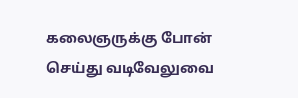கலைஞருக்கு போன் செய்து வடிவேலுவை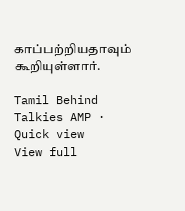காப்பற்றியதாவும் கூறியுள்ளார்.

Tamil Behind Talkies AMP · Quick view
View full